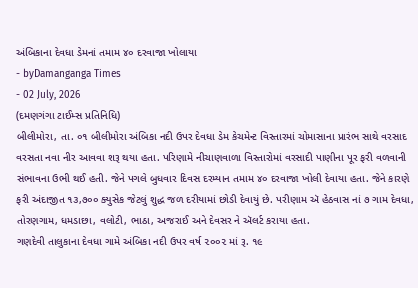અંબિકાના દેવધા ડેમનાં તમામ ૪૦ દરવાજા ખોલાયા
- byDamanganga Times
- 02 July, 2026
(દમણગંગા ટાઈમ્સ પ્રતિનિધિ)
બીલીમોરા, તા. ૦૧ બીલીમોરા અંબિકા નદી ઉપર દેવધા ડેમ કેચમેન્ટ વિસ્તારમાં ચોમાસાના પ્રારંભ સાથે વરસાદ વરસતા નવા નીર આવવા શરૂ થયા હતા. પરિણામે નીચાણવાળા વિસ્તારોમાં વરસાદી પાણીના પૂર ફરી વળવાની સંભાવના ઉભી થઈ હતી. જેને પગલે બુધવાર દિવસ દરમ્યાન તમામ ૪૦ દરવાજા ખોલી દેવાયા હતા. જેને કારણે ફરી અંદાજીત ૧૩,૭૦૦ ક્યુસેક જેટલું શુદ્ધ જળ દરીયામાં છોડી દેવાયું છે. પરીણામ ઍ હેઠવાસ નાં ૭ ગામ દેવધા, તોરણગામ, ધમડાછા, વલોટી, ભાઠા, અજરાઈ અને દેવસર ને ઍલર્ટ કરાયા હતા.
ગણદેવી તાલુકાના દેવધા ગામે અંબિકા નદી ઉપર વર્ષ ૨૦૦૨ માં રૂ. ૧૯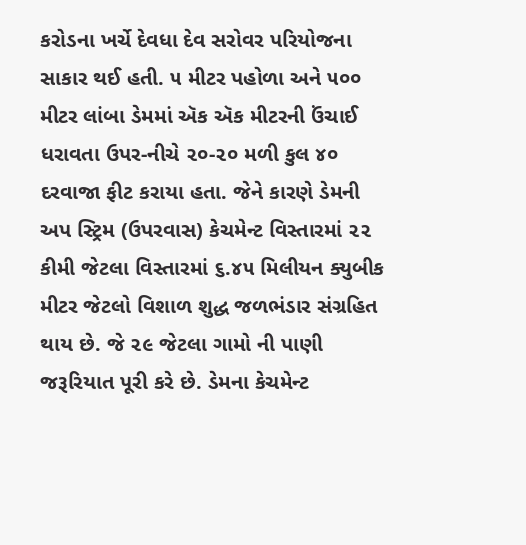કરોડના ખર્ચે દેવધા દેવ સરોવર પરિયોજના સાકાર થઈ હતી. ૫ મીટર પહોળા અને ૫૦૦ મીટર લાંબા ડેમમાં ઍક ઍક મીટરની ઉંચાઈ ધરાવતા ઉપર-નીચે ૨૦-૨૦ મળી કુલ ૪૦ દરવાજા ફીટ કરાયા હતા. જેને કારણે ડેમની અપ સ્ટ્રિમ (ઉપરવાસ) કેચમેન્ટ વિસ્તારમાં ૨૨ કીમી જેટલા વિસ્તારમાં ૬.૪૫ મિલીયન ક્યુબીક મીટર જેટલો વિશાળ શુદ્ધ જળભંડાર સંગ્રહિત થાય છે. જે ૨૯ જેટલા ગામો ની પાણી જરૂરિયાત પૂરી કરે છે. ડેમના કેચમેન્ટ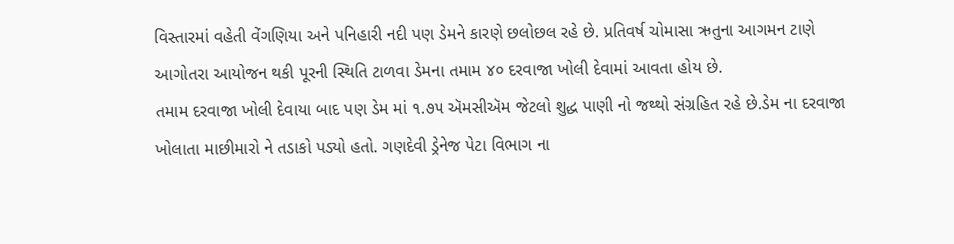વિસ્તારમાં વહેતી વેંગણિયા અને પનિહારી નદી પણ ડેમને કારણે છલોછલ રહે છે. પ્રતિવર્ષ ચોમાસા ઋતુના આગમન ટાણે આગોતરા આયોજન થકી પૂરની સ્થિતિ ટાળવા ડેમના તમામ ૪૦ દરવાજા ખોલી દેવામાં આવતા હોય છે.
તમામ દરવાજા ખોલી દેવાયા બાદ પણ ડેમ માં ૧.૭૫ ઍમસીઍમ જેટલો શુદ્ધ પાણી નો જથ્થો સંગ્રહિત રહે છે.ડેમ ના દરવાજા ખોલાતા માછીમારો ને તડાકો પડ્યો હતો. ગણદેવી ડ્રેનેજ પેટા વિભાગ ના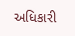અધિકારી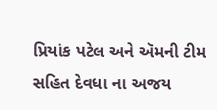પ્રિયાંક પટેલ અને ઍમની ટીમ સહિત દેવધા ના અજય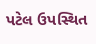પટેલ ઉપસ્થિત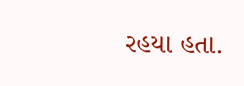રહયા હતા.